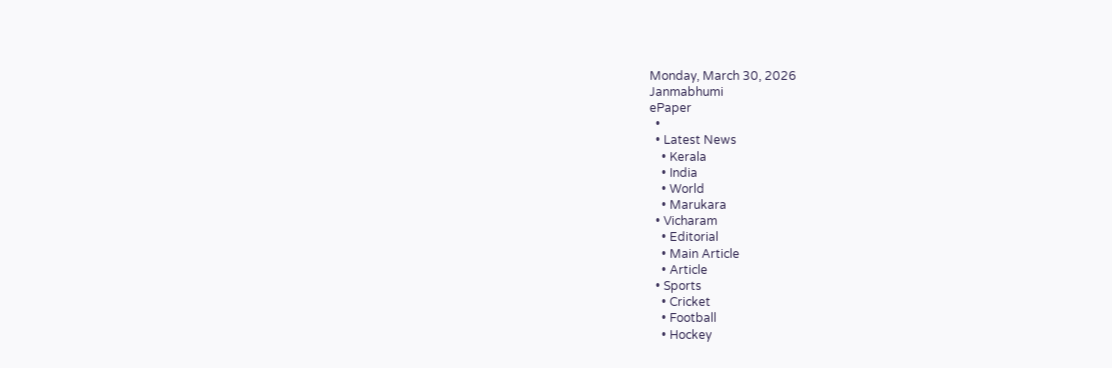Monday, March 30, 2026
Janmabhumi
ePaper
  •
  • Latest News
    • Kerala
    • India
    • World
    • Marukara
  • Vicharam
    • Editorial
    • Main Article
    • Article
  • Sports
    • Cricket
    • Football
    • Hockey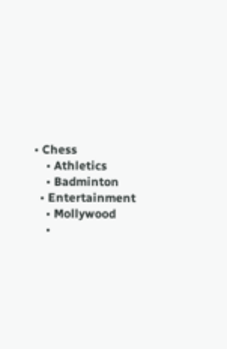• Chess
    • Athletics
    • Badminton
  • Entertainment
    • Mollywood
    •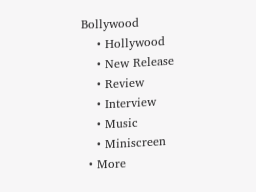Bollywood
    • Hollywood
    • New Release
    • Review
    • Interview
    • Music
    • Miniscreen
  • More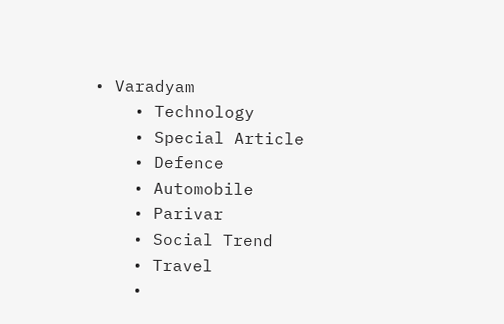• Varadyam
    • Technology
    • Special Article
    • Defence
    • Automobile
    • Parivar
    • Social Trend
    • Travel
    •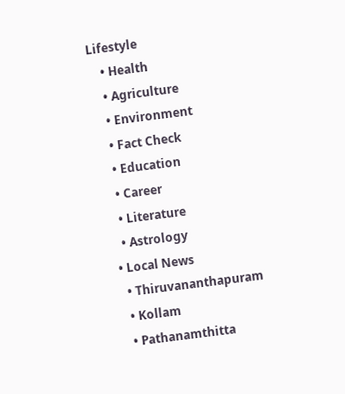Lifestyle
    • Health
    • Agriculture
    • Environment
    • Fact Check
    • Education
    • Career
    • Literature
    • Astrology
  • Local News
    • Thiruvananthapuram
    • Kollam
    • Pathanamthitta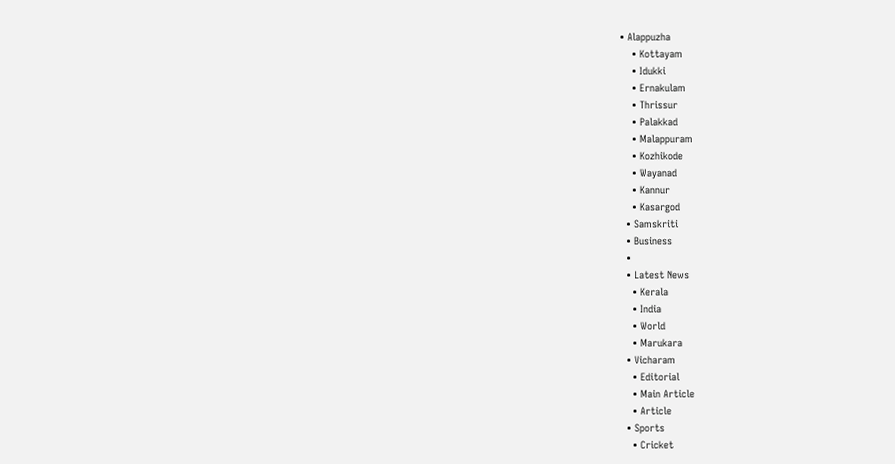• Alappuzha
    • Kottayam
    • Idukki
    • Ernakulam
    • Thrissur
    • Palakkad
    • Malappuram
    • Kozhikode
    • Wayanad
    • Kannur
    • Kasargod
  • Samskriti
  • Business
  •
  • Latest News
    • Kerala
    • India
    • World
    • Marukara
  • Vicharam
    • Editorial
    • Main Article
    • Article
  • Sports
    • Cricket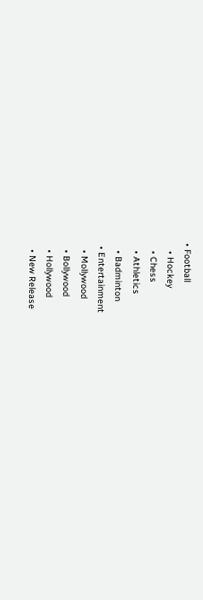• Football
    • Hockey
    • Chess
    • Athletics
    • Badminton
  • Entertainment
    • Mollywood
    • Bollywood
    • Hollywood
    • New Release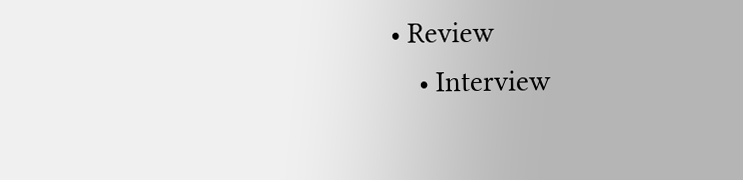• Review
    • Interview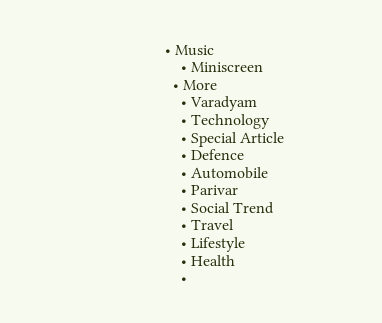• Music
    • Miniscreen
  • More
    • Varadyam
    • Technology
    • Special Article
    • Defence
    • Automobile
    • Parivar
    • Social Trend
    • Travel
    • Lifestyle
    • Health
    •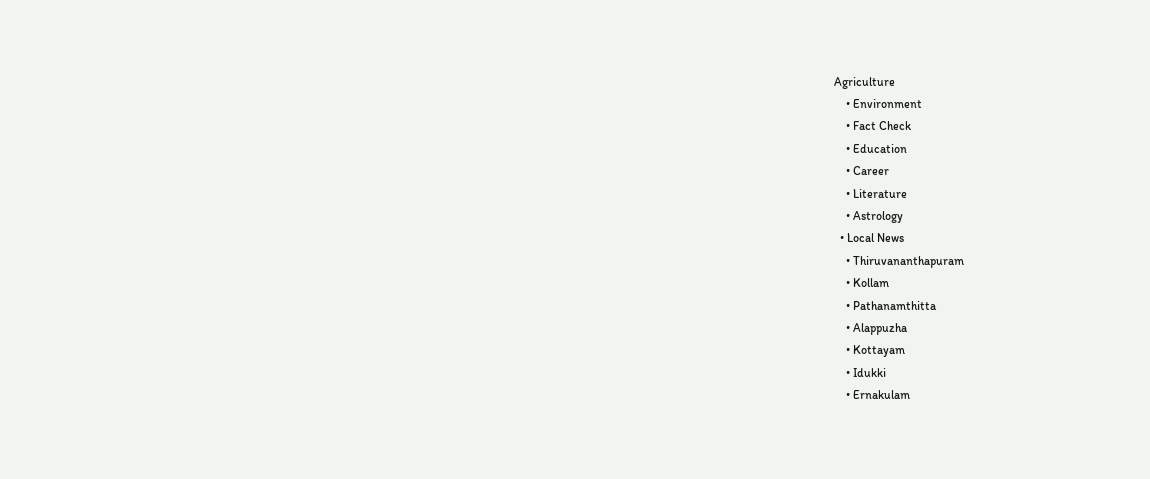Agriculture
    • Environment
    • Fact Check
    • Education
    • Career
    • Literature
    • Astrology
  • Local News
    • Thiruvananthapuram
    • Kollam
    • Pathanamthitta
    • Alappuzha
    • Kottayam
    • Idukki
    • Ernakulam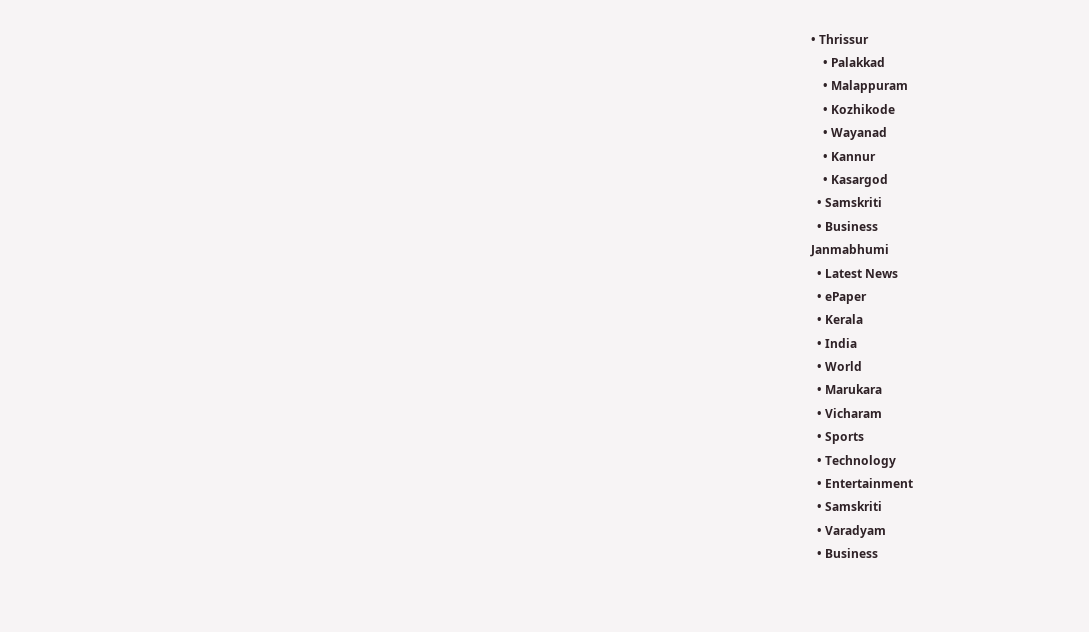• Thrissur
    • Palakkad
    • Malappuram
    • Kozhikode
    • Wayanad
    • Kannur
    • Kasargod
  • Samskriti
  • Business
Janmabhumi
  • Latest News
  • ePaper
  • Kerala
  • India
  • World
  • Marukara
  • Vicharam
  • Sports
  • Technology
  • Entertainment
  • Samskriti
  • Varadyam
  • Business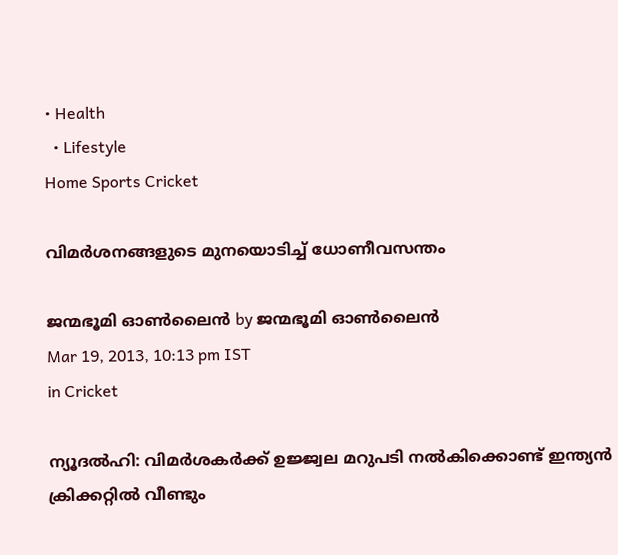• Health
  • Lifestyle
Home Sports Cricket

വിമര്‍ശനങ്ങളുടെ മുനയൊടിച്ച്‌ ധോണീവസന്തം

ജന്മഭൂമി ഓണ്‍ലൈന്‍ by ജന്മഭൂമി ഓണ്‍ലൈന്‍
Mar 19, 2013, 10:13 pm IST
in Cricket

ന്യൂദല്‍ഹി: വിമര്‍ശകര്‍ക്ക്‌ ഉജ്ജ്വല മറുപടി നല്‍കിക്കൊണ്ട്‌ ഇന്ത്യന്‍ ക്രിക്കറ്റില്‍ വീണ്ടും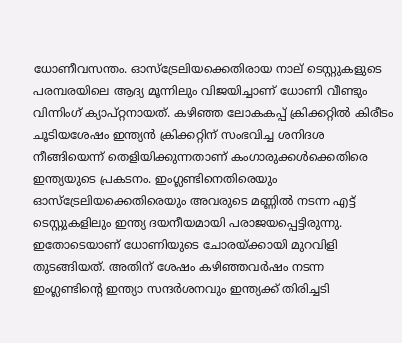ധോണീവസന്തം. ഓസ്ട്രേലിയക്കെതിരായ നാല്‌ ടെസ്റ്റുകളുടെ പരമ്പരയിലെ ആദ്യ മൂന്നിലും വിജയിച്ചാണ്‌ ധോണി വീണ്ടും വിന്നിംഗ്‌ ക്യാപ്റ്റനായത്‌. കഴിഞ്ഞ ലോകകപ്പ്‌ ക്രിക്കറ്റില്‍ കിരീടം ചൂടിയശേഷം ഇന്ത്യന്‍ ക്രിക്കറ്റിന്‌ സംഭവിച്ച ശനിദശ നീങ്ങിയെന്ന്‌ തെളിയിക്കുന്നതാണ്‌ കംഗാരുക്കള്‍ക്കെതിരെ ഇന്ത്യയുടെ പ്രകടനം. ഇംഗ്ലണ്ടിനെതിരെയും ഓസ്ട്രേലിയക്കെതിരെയും അവരുടെ മണ്ണില്‍ നടന്ന എട്ട്‌ ടെസ്റ്റുകളിലും ഇന്ത്യ ദയനീയമായി പരാജയപ്പെട്ടിരുന്നു. ഇതോടെയാണ്‌ ധോണിയുടെ ചോരയ്‌ക്കായി മുറവിളി തുടങ്ങിയത്‌. അതിന്‌ ശേഷം കഴിഞ്ഞവര്‍ഷം നടന്ന ഇംഗ്ലണ്ടിന്റെ ഇന്ത്യാ സന്ദര്‍ശനവും ഇന്ത്യക്ക്‌ തിരിച്ചടി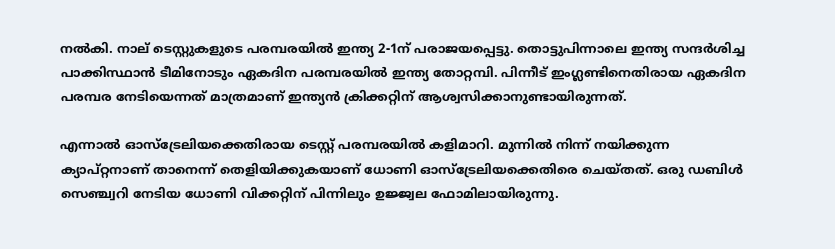നല്‍കി. നാല്‌ ടെസ്റ്റുകളുടെ പരമ്പരയില്‍ ഇന്ത്യ 2-1ന്‌ പരാജയപ്പെട്ടു. തൊട്ടുപിന്നാലെ ഇന്ത്യ സന്ദര്‍ശിച്ച പാക്കിസ്ഥാന്‍ ടീമിനോടും ഏകദിന പരമ്പരയില്‍ ഇന്ത്യ തോറ്റമ്പി. പിന്നീട്‌ ഇംഗ്ലണ്ടിനെതിരായ ഏകദിന പരമ്പര നേടിയെന്നത്‌ മാത്രമാണ്‌ ഇന്ത്യന്‍ ക്രിക്കറ്റിന്‌ ആശ്വസിക്കാനുണ്ടായിരുന്നത്‌.

എന്നാല്‍ ഓസ്ട്രേലിയക്കെതിരായ ടെസ്റ്റ്‌ പരമ്പരയില്‍ കളിമാറി. മുന്നില്‍ നിന്ന്‌ നയിക്കുന്ന ക്യാപ്റ്റനാണ്‌ താനെന്ന്‌ തെളിയിക്കുകയാണ്‌ ധോണി ഓസ്ട്രേലിയക്കെതിരെ ചെയ്തത്‌. ഒരു ഡബിള്‍ സെഞ്ച്വറി നേടിയ ധോണി വിക്കറ്റിന്‌ പിന്നിലും ഉജ്ജ്വല ഫോമിലായിരുന്നു.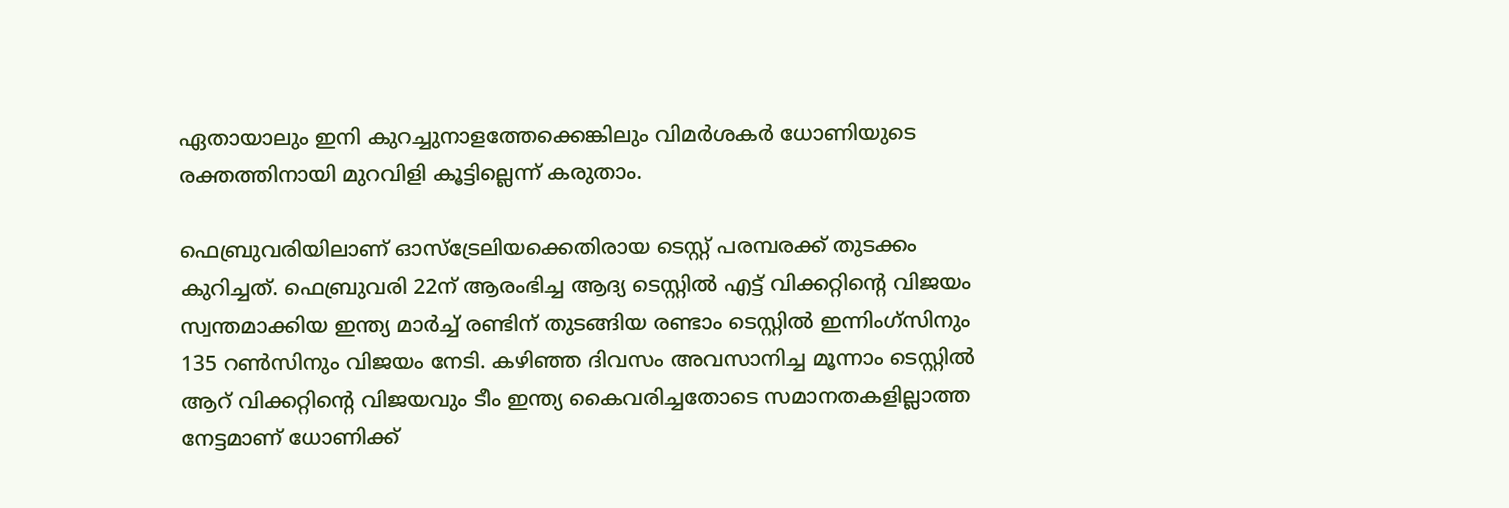ഏതായാലും ഇനി കുറച്ചുനാളത്തേക്കെങ്കിലും വിമര്‍ശകര്‍ ധോണിയുടെ രക്തത്തിനായി മുറവിളി കൂട്ടില്ലെന്ന്‌ കരുതാം.

ഫെബ്രുവരിയിലാണ്‌ ഓസ്ട്രേലിയക്കെതിരായ ടെസ്റ്റ്‌ പരമ്പരക്ക്‌ തുടക്കം കുറിച്ചത്‌. ഫെബ്രുവരി 22ന്‌ ആരംഭിച്ച ആദ്യ ടെസ്റ്റില്‍ എട്ട്‌ വിക്കറ്റിന്റെ വിജയം സ്വന്തമാക്കിയ ഇന്ത്യ മാര്‍ച്ച്‌ രണ്ടിന്‌ തുടങ്ങിയ രണ്ടാം ടെസ്റ്റില്‍ ഇന്നിംഗ്സിനും 135 റണ്‍സിനും വിജയം നേടി. കഴിഞ്ഞ ദിവസം അവസാനിച്ച മൂന്നാം ടെസ്റ്റില്‍ ആറ്‌ വിക്കറ്റിന്റെ വിജയവും ടീം ഇന്ത്യ കൈവരിച്ചതോടെ സമാനതകളില്ലാത്ത നേട്ടമാണ്‌ ധോണിക്ക്‌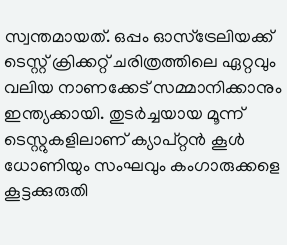സ്വന്തമായത്‌. ഒപ്പം ഓസ്ട്രേലിയക്ക്‌ ടെസ്റ്റ്‌ ക്രിക്കറ്റ്‌ ചരിത്രത്തിലെ ഏറ്റവും വലിയ നാണക്കേട്‌ സമ്മാനിക്കാനും ഇന്ത്യക്കായി. തുടര്‍ച്ചയായ മൂന്ന്‌ ടെസ്റ്റുകളിലാണ്‌ ക്യാപ്റ്റന്‍ കൂള്‍ ധോണിയും സംഘവും കംഗാരുക്കളെ കൂട്ടക്കുരുതി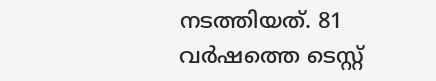നടത്തിയത്‌. 81 വര്‍ഷത്തെ ടെസ്റ്റ്‌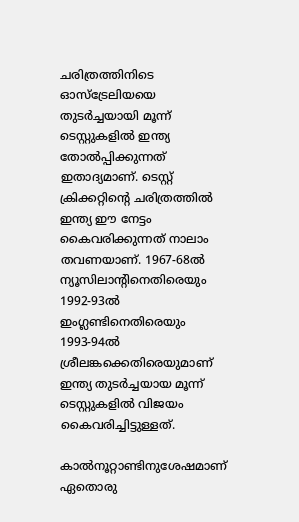ചരിത്രത്തിനിടെ ഓസ്ട്രേലിയയെ തുടര്‍ച്ചയായി മൂന്ന്‌ ടെസ്റ്റുകളില്‍ ഇന്ത്യ തോല്‍പ്പിക്കുന്നത്‌ ഇതാദ്യമാണ്‌. ടെസ്റ്റ്‌ ക്രിക്കറ്റിന്റെ ചരിത്രത്തില്‍ ഇന്ത്യ ഈ നേട്ടം കൈവരിക്കുന്നത്‌ നാലാം തവണയാണ്‌. 1967-68ല്‍ ന്യൂസിലാന്റിനെതിരെയും 1992-93ല്‍ ഇംഗ്ലണ്ടിനെതിരെയും 1993-94ല്‍ ശ്രീലങ്കക്കെതിരെയുമാണ്‌ ഇന്ത്യ തുടര്‍ച്ചയായ മൂന്ന്‌ ടെസ്റ്റുകളില്‍ വിജയം കൈവരിച്ചിട്ടുള്ളത്‌.

കാല്‍നൂറ്റാണ്ടിനുശേഷമാണ്‌ ഏതൊരു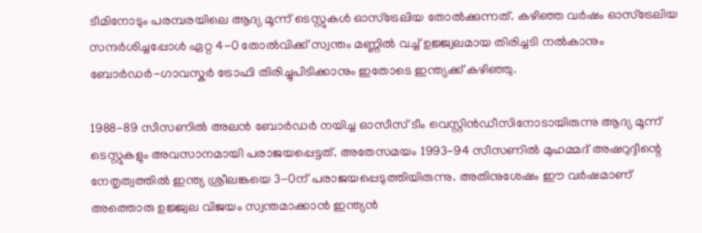ടീമിനോടും പരമ്പരയിലെ ആദ്യ മൂന്ന്‌ ടെസ്റ്റുകള്‍ ഓസ്ട്രേലിയ തോല്‍ക്കുന്നത്‌. കഴിഞ്ഞ വര്‍ഷം ഓസ്ട്രേലിയ സന്ദര്‍ശിച്ചപ്പോള്‍ ഏറ്റ 4-0 തോല്‍വിക്ക്‌ സ്വന്തം മണ്ണില്‍ വച്ച്‌ ഉജ്ജ്വലമായ തിരിച്ചടി നല്‍കാനും ബോര്‍ഡര്‍-ഗാവസ്കര്‍ ട്രോഫി തിരിച്ചുപിടിക്കാനും ഇതോടെ ഇന്ത്യക്ക്‌ കഴിഞ്ഞു.

1988-89 സീസണില്‍ അലന്‍ ബോര്‍ഡര്‍ നയിച്ച ഓസീസ്‌ ടീം വെസ്റ്റിന്‍ഡീസിനോടായിരുന്നു ആദ്യ മൂന്ന്‌ ടെസ്റ്റുകളും അവസാനമായി പരാജയപ്പെട്ടത്‌. അതേസമയം 1993-94 സീസണില്‍ മുഹമ്മദ്‌ അഷറുദ്ദീന്റെ നേതൃത്വത്തില്‍ ഇന്ത്യ ശ്രീലങ്കയെ 3-0ന്‌ പരാജയപ്പെടുത്തിയിരുന്നു. അതിനുശേഷം ഈ വര്‍ഷമാണ്‌ അത്തൊരു ഉജ്ജ്വല വിജയം സ്വന്തമാക്കാന്‍ ഇന്ത്യന്‍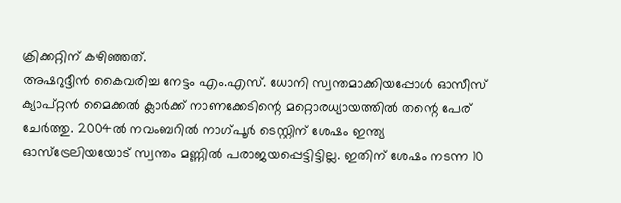ക്രിക്കറ്റിന്‌ കഴിഞ്ഞത്‌.
അഷറുദ്ദീന്‍ കൈവരിച്ച നേട്ടം എം.എസ്‌. ധോനി സ്വന്തമാക്കിയപ്പോള്‍ ഓസീസ്‌ ക്യാപ്റ്റന്‍ മൈക്കല്‍ ക്ലാര്‍ക്ക്‌ നാണക്കേടിന്റെ മറ്റൊരധ്യായത്തില്‍ തന്റെ പേര്‌ ചേര്‍ത്തു. 2004ല്‍ നവംബറില്‍ നാഗ്പൂര്‍ ടെസ്റ്റിന്‌ ശേഷം ഇന്ത്യ ഓസ്ട്രേലിയയോട്‌ സ്വന്തം മണ്ണില്‍ പരാജയപ്പെട്ടിട്ടില്ല. ഇതിന്‌ ശേഷം നടന്ന 10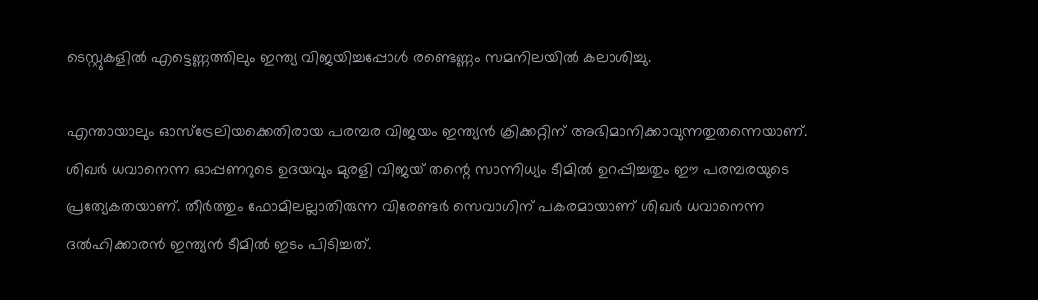ടെസ്റ്റുകളില്‍ എട്ടെണ്ണത്തിലും ഇന്ത്യ വിജയിച്ചപ്പോള്‍ രണ്ടെണ്ണം സമനിലയില്‍ കലാശിച്ചു.

എന്തായാലും ഓസ്ട്രേലിയക്കെതിരായ പരമ്പര വിജയം ഇന്ത്യന്‍ ക്രിക്കറ്റിന്‌ അഭിമാനിക്കാവുന്നതുതന്നെയാണ്‌. ശിഖര്‍ ധവാനെന്ന ഓപ്പണറുടെ ഉദയവും മുരളി വിജയ്‌ തന്റെ സാന്നിധ്യം ടീമില്‍ ഉറപ്പിച്ചതും ഈ പരമ്പരയുടെ പ്രത്യേകതയാണ്‌. തീര്‍ത്തും ഫോമിലല്ലാതിരുന്ന വിരേണ്ടര്‍ സെവാഗിന്‌ പകരമായാണ്‌ ശിഖര്‍ ധവാനെന്ന ദല്‍ഹിക്കാരന്‍ ഇന്ത്യന്‍ ടീമില്‍ ഇടം പിടിച്ചത്‌.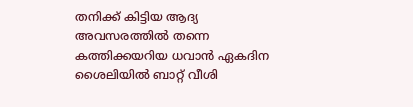തനിക്ക്‌ കിട്ടിയ ആദ്യ അവസരത്തില്‍ തന്നെ കത്തിക്കയറിയ ധവാന്‍ ഏകദിന ശൈലിയില്‍ ബാറ്റ്‌ വീശി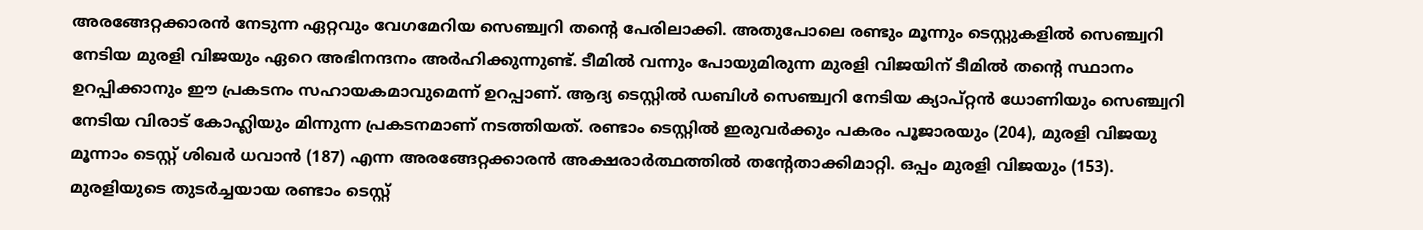അരങ്ങേറ്റക്കാരന്‍ നേടുന്ന ഏറ്റവും വേഗമേറിയ സെഞ്ച്വറി തന്റെ പേരിലാക്കി. അതുപോലെ രണ്ടും മൂന്നും ടെസ്റ്റുകളില്‍ സെഞ്ച്വറി നേടിയ മുരളി വിജയും ഏറെ അഭിനന്ദനം അര്‍ഹിക്കുന്നുണ്ട്‌. ടീമില്‍ വന്നും പോയുമിരുന്ന മുരളി വിജയിന്‌ ടീമില്‍ തന്റെ സ്ഥാനം ഉറപ്പിക്കാനും ഈ പ്രകടനം സഹായകമാവുമെന്ന്‌ ഉറപ്പാണ്‌. ആദ്യ ടെസ്റ്റില്‍ ഡബിള്‍ സെഞ്ച്വറി നേടിയ ക്യാപ്റ്റന്‍ ധോണിയും സെഞ്ച്വറി നേടിയ വിരാട്‌ കോഹ്ലിയും മിന്നുന്ന പ്രകടനമാണ്‌ നടത്തിയത്‌. രണ്ടാം ടെസ്റ്റില്‍ ഇരുവര്‍ക്കും പകരം പൂജാരയും (204), മുരളി വിജയു മൂന്നാം ടെസ്റ്റ്‌ ശിഖര്‍ ധവാന്‍ (187) എന്ന അരങ്ങേറ്റക്കാരന്‍ അക്ഷരാര്‍ത്ഥത്തില്‍ തന്റേതാക്കിമാറ്റി. ഒപ്പം മുരളി വിജയും (153). മുരളിയുടെ തുടര്‍ച്ചയായ രണ്ടാം ടെസ്റ്റ്‌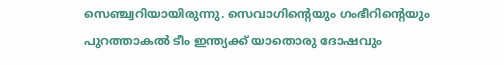സെഞ്ച്വറിയായിരുന്നു. സെവാഗിന്റെയും ഗംഭീറിന്റെയും പുറത്താകല്‍ ടീം ഇന്ത്യക്ക്‌ യാതൊരു ദോഷവും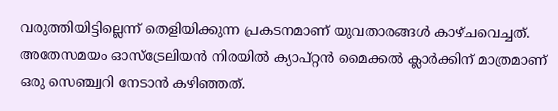വരുത്തിയിട്ടില്ലെന്ന്‌ തെളിയിക്കുന്ന പ്രകടനമാണ്‌ യുവതാരങ്ങള്‍ കാഴ്ചവെച്ചത്‌. അതേസമയം ഓസ്ട്രേലിയന്‍ നിരയില്‍ ക്യാപ്റ്റന്‍ മൈക്കല്‍ ക്ലാര്‍ക്കിന്‌ മാത്രമാണ്‌ ഒരു സെഞ്ച്വറി നേടാന്‍ കഴിഞ്ഞത്‌.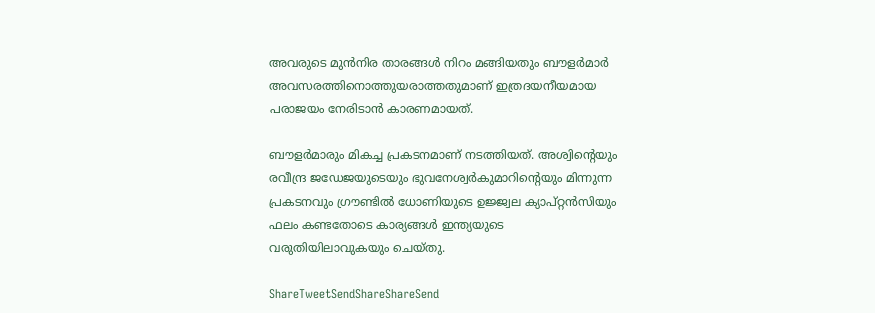അവരുടെ മുന്‍നിര താരങ്ങള്‍ നിറം മങ്ങിയതും ബൗളര്‍മാര്‍ അവസരത്തിനൊത്തുയരാത്തതുമാണ്‌ ഇത്രദയനീയമായ പരാജയം നേരിടാന്‍ കാരണമായത്‌.

ബൗളര്‍മാരും മികച്ച പ്രകടനമാണ്‌ നടത്തിയത്‌. അശ്വിന്റെയും രവീന്ദ്ര ജഡേജയുടെയും ഭുവനേശ്വര്‍കുമാറിന്റെയും മിന്നുന്ന പ്രകടനവും ഗ്രൗണ്ടില്‍ ധോണിയുടെ ഉജ്ജ്വല ക്യാപ്റ്റന്‍സിയും ഫലം കണ്ടതോടെ കാര്യങ്ങള്‍ ഇന്ത്യയുടെ വരുതിയിലാവുകയും ചെയ്തു.

ShareTweetSendShareShareSend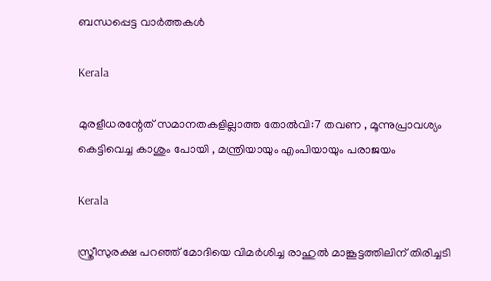ബന്ധപ്പെട്ട വാര്‍ത്തകള്‍

Kerala

മുരളീധരന്റേത് സമാനതകളില്ലാത്ത തോല്‍വി:7 തവണ , മൂന്നുപ്രാവശ്യം കെട്ടിവെച്ച കാശും പോയി , മന്ത്രിയായും എംപിയായും പരാജയം

Kerala

സ്ത്രീസുരക്ഷ പറഞ്ഞ് മോദിയെ വിമര്‍ശിച്ച രാഹുല്‍ മാങ്കൂട്ടത്തിലിന് തിരിച്ചടി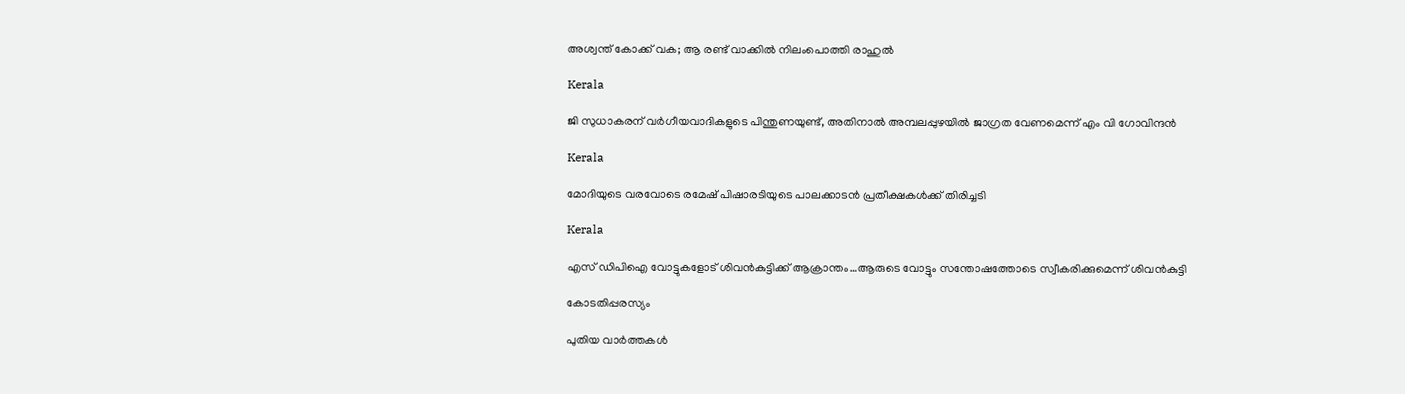അശ്വന്ത് കോക്ക് വക; ആ രണ്ട് വാക്കില്‍ നിലംപൊത്തി രാഹുല്‍

Kerala

ജി സുധാകരന് വര്‍ഗീയവാദികളുടെ പിന്തുണയുണ്ട്, അതിനാല്‍ അമ്പലപ്പുഴയില്‍ ജാഗ്രത വേണമെന്ന് എം വി ഗോവിന്ദന്‍

Kerala

മോദിയുടെ വരവോടെ രമേഷ് പിഷാരടിയുടെ പാലക്കാടന്‍ പ്രതീക്ഷകള്‍ക്ക് തിരിച്ചടി

Kerala

എസ് ഡിപിഐ വോട്ടുകളോട് ശിവന്‍കുട്ടിക്ക് ആക്രാന്തം…ആരുടെ വോട്ടും സന്തോഷത്തോടെ സ്വീകരിക്കുമെന്ന് ശിവന്‍കുട്ടി

കോടതിപ്പരസ്യം

പുതിയ വാര്‍ത്തകള്‍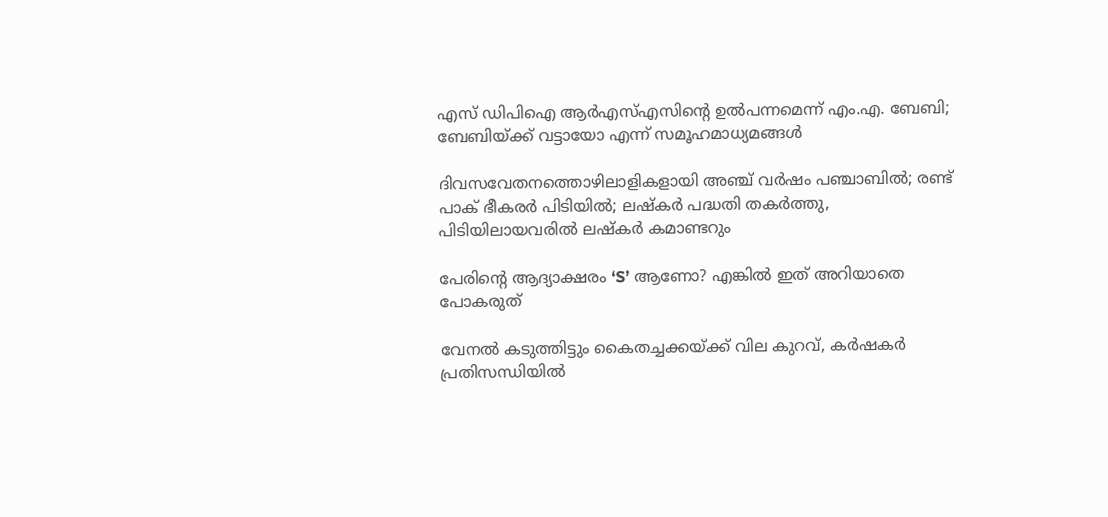എസ് ഡിപിഐ ആര്‍എസ്എസിന്റെ ഉല്‍പന്നമെന്ന് എം.എ. ബേബി; ബേബിയ്‌ക്ക് വട്ടായോ എന്ന് സമൂഹമാധ്യമങ്ങള്‍

ദിവസവേതനത്തൊഴിലാളികളായി അഞ്ച് വര്‍ഷം പഞ്ചാബില്‍; രണ്ട് പാക് ഭീകരര്‍ പിടിയില്‍; ലഷ്കർ പദ്ധതി തകർത്തു, പിടിയിലായവരിൽ ലഷ്കർ കമാണ്ടറും

പേരിന്റെ ആദ്യാക്ഷരം ‘S’ ആണോ? എങ്കിൽ ഇത് അറിയാതെ പോകരുത്

വേനല്‍ കടുത്തിട്ടും കൈതച്ചക്കയ്‌ക്ക് വില കുറവ്, കര്‍ഷകര്‍ പ്രതിസന്ധിയില്‍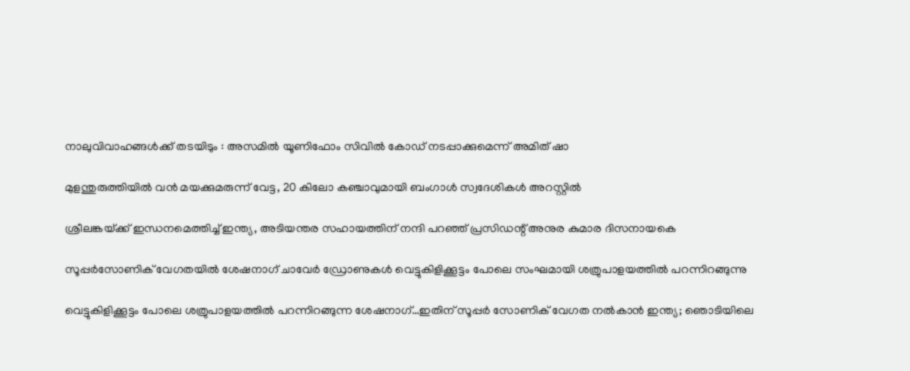നാലുവിവാഹങ്ങൾക്ക് തടയിടും : അസമിൽ യൂണിഫോം സിവിൽ കോഡ് നടപ്പാക്കുമെന്ന് അമിത് ഷാ

മുളന്തുരുത്തിയിൽ വൻ മയക്കുമരുന്ന് വേട്ട, 20 കിലോ കഞ്ചാവുമായി ബംഗാൾ സ്വദേശികൾ അറസ്റ്റിൽ

ശ്രീലങ്കയ്‌ക്ക് ഇന്ധനമെത്തിച്ച് ഇന്ത്യ, അടിയന്തര സഹായത്തിന് നന്ദി പറഞ്ഞ് പ്രസിഡന്റ് അനുര കുമാര ദിസനായകെ

സൂപ്പര്‍സോണിക് വേഗതയില്‍ ശേഷനാഗ് ചാവേര്‍ ഡ്രോണുകള്‍ വെട്ടുകിളിക്കൂട്ടം പോലെ സംഘമായി ശത്രുപാളയത്തില്‍ പറന്നിറങ്ങുന്നു

വെട്ടുകിളിക്കൂട്ടം പോലെ ശത്രുപാളയത്തില്‍ പറന്നിറങ്ങുന്ന ശേഷനാഗ്…ഇതിന് സൂപ്പര്‍ സോണിക് വേഗത നല്‍കാന്‍ ഇന്ത്യ; ഞൊടിയിലെ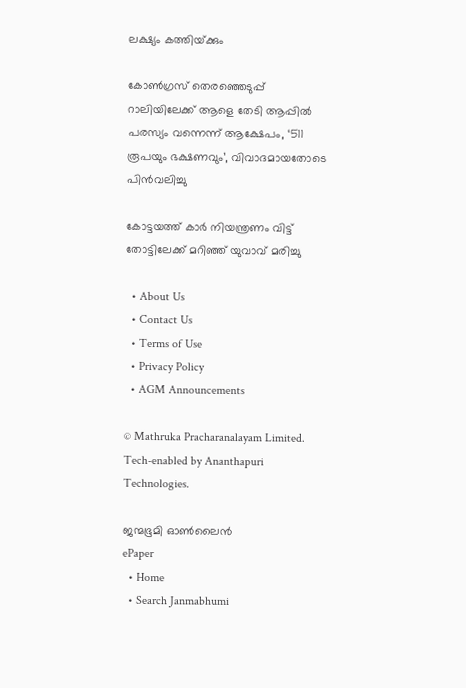ലക്ഷ്യം കത്തിയ്‌ക്കും

കോണ്‍ഗ്രസ് തെരഞ്ഞെടുപ്പ് റാലിയിലേക്ക് ആളെ തേടി ആപ്പില്‍ പരസ്യം വന്നെന്ന് ആക്ഷേപം, ‘511 രൂപയും ഭക്ഷണവും’, വിവാദമായതോടെ പിന്‍വലിച്ചു

കോട്ടയത്ത് കാര്‍ നിയന്ത്രണം വിട്ട് തോട്ടിലേക്ക് മറിഞ്ഞ് യുവാവ് മരിച്ചു

  • About Us
  • Contact Us
  • Terms of Use
  • Privacy Policy
  • AGM Announcements

© Mathruka Pracharanalayam Limited.
Tech-enabled by Ananthapuri Technologies.

ജന്മഭൂമി ഓണ്‍ലൈന്‍
ePaper
  • Home
  • Search Janmabhumi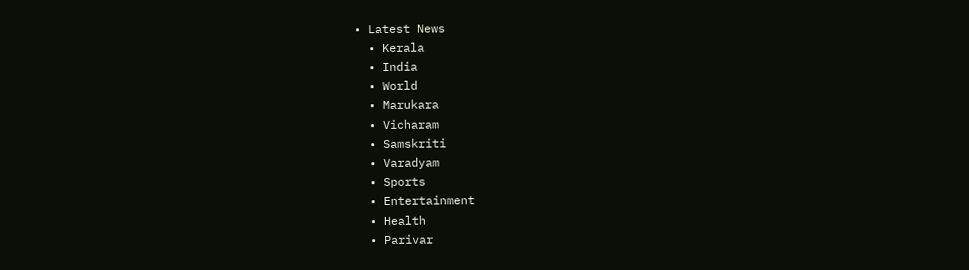• Latest News
  • Kerala
  • India
  • World
  • Marukara
  • Vicharam
  • Samskriti
  • Varadyam
  • Sports
  • Entertainment
  • Health
  • Parivar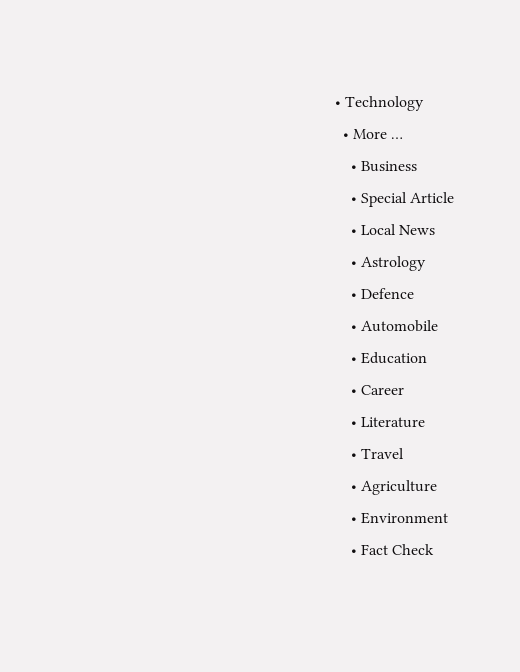• Technology
  • More …
    • Business
    • Special Article
    • Local News
    • Astrology
    • Defence
    • Automobile
    • Education
    • Career
    • Literature
    • Travel
    • Agriculture
    • Environment
    • Fact Check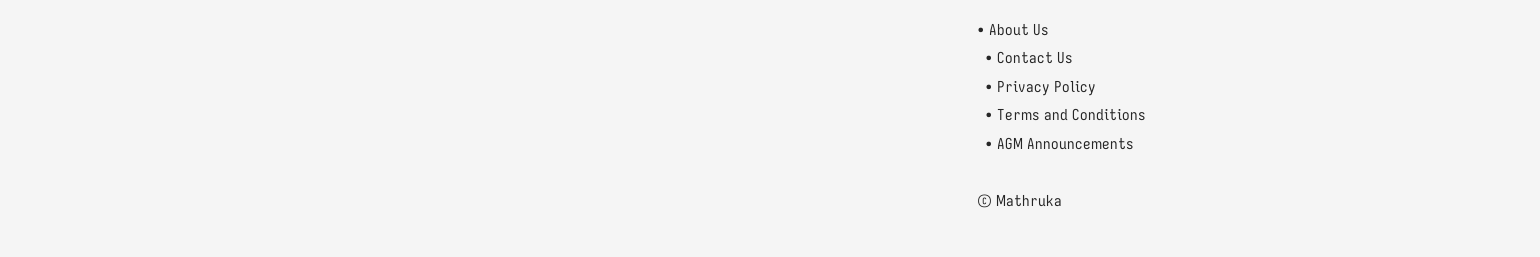• About Us
  • Contact Us
  • Privacy Policy
  • Terms and Conditions
  • AGM Announcements

© Mathruka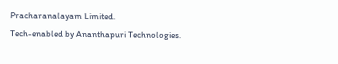Pracharanalayam Limited.
Tech-enabled by Ananthapuri Technologies.